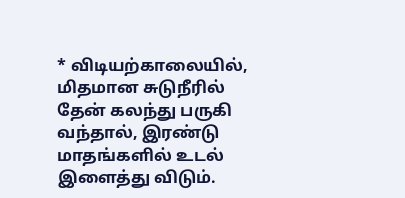* விடியற்காலையில், மிதமான சுடுநீரில் தேன் கலந்து பருகி வந்தால், இரண்டு மாதங்களில் உடல் இளைத்து விடும்.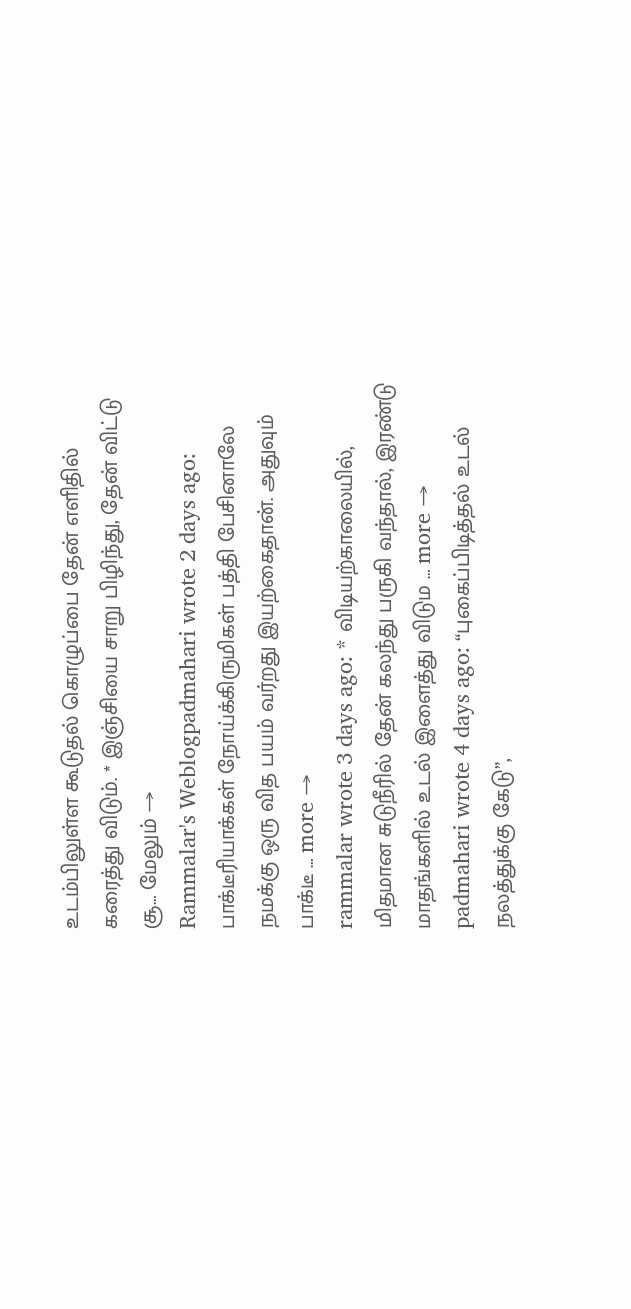உடம்பிலுள்ள கூடுதல் கொழுப்பை தேன் எளிதில் கரைத்து விடும். * இஞ்சியை சாறு பிழிந்து, தேன் விட்டு சூ… மேலும் →
Rammalar's Weblogpadmahari wrote 2 days ago: பாக்டீரியாக்கள் நோய்க்கிருமிகள் பத்தி பேசினாலே நமக்கு ஒரு வித பயம் வர்றது இயற்கைதான். அதுவும் பாக்டீ … more →
rammalar wrote 3 days ago: * விடியற்காலையில், மிதமான சுடுநீரில் தேன் கலந்து பருகி வந்தால், இரண்டு மாதங்களில் உடல் இளைத்து விடும … more →
padmahari wrote 4 days ago: “புகைப்பிடித்தல் உடல் நலத்துக்கு கேடு”,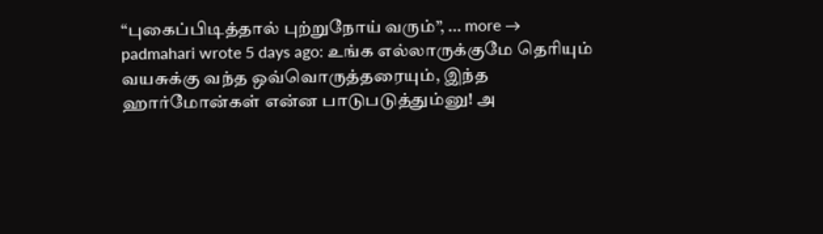“புகைப்பிடித்தால் புற்றுநோய் வரும்”, … more →
padmahari wrote 5 days ago: உங்க எல்லாருக்குமே தெரியும் வயசுக்கு வந்த ஒவ்வொருத்தரையும், இந்த ஹார்மோன்கள் என்ன பாடுபடுத்தும்னு! அ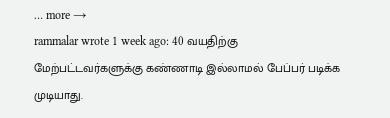… more →
rammalar wrote 1 week ago: 40 வயதிற்கு மேற்பட்டவர்களுக்கு கண்ணாடி இல்லாமல் பேப்பர் படிக்க முடியாது.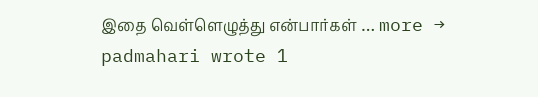இதை வெள்ளெழுத்து என்பார்கள் … more →
padmahari wrote 1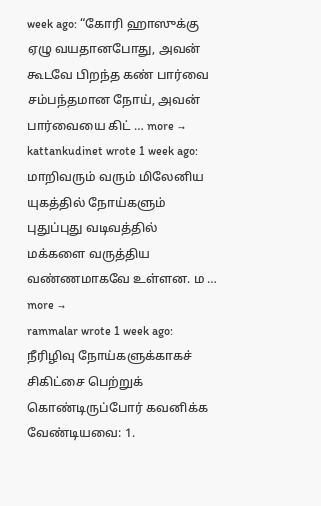week ago: “கோரி ஹாஸுக்கு ஏழு வயதானபோது, அவன் கூடவே பிறந்த கண் பார்வை சம்பந்தமான நோய், அவன் பார்வையை கிட் … more →
kattankudinet wrote 1 week ago: மாறிவரும் வரும் மிலேனிய யுகத்தில் நோய்களும் புதுப்புது வடிவத்தில் மக்களை வருத்திய வண்ணமாகவே உள்ளன. ம … more →
rammalar wrote 1 week ago: நீரிழிவு நோய்களுக்காகச் சிகிட்சை பெற்றுக் கொண்டிருப்போர் கவனிக்க வேண்டியவை: 1.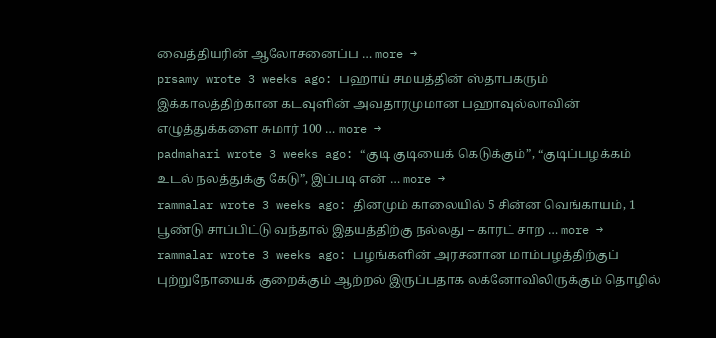வைத்தியரின் ஆலோசனைப்ப … more →
prsamy wrote 3 weeks ago: பஹாய் சமயத்தின் ஸ்தாபகரும் இக்காலத்திற்கான கடவுளின் அவதாரமுமான பஹாவுல்லாவின் எழுத்துக்களை சுமார் 100 … more →
padmahari wrote 3 weeks ago: “குடி குடியைக் கெடுக்கும்”, “குடிப்பழக்கம் உடல் நலத்துக்கு கேடு”, இப்படி என் … more →
rammalar wrote 3 weeks ago: தினமும் காலையில் 5 சின்ன வெங்காயம், 1 பூண்டு சாப்பிட்டு வந்தால் இதயத்திற்கு நல்லது – காரட் சாற … more →
rammalar wrote 3 weeks ago: பழங்களின் அரசனான மாம்பழத்திற்குப் புற்றுநோயைக் குறைக்கும் ஆற்றல் இருப்பதாக லக்னோவிலிருக்கும் தொழில்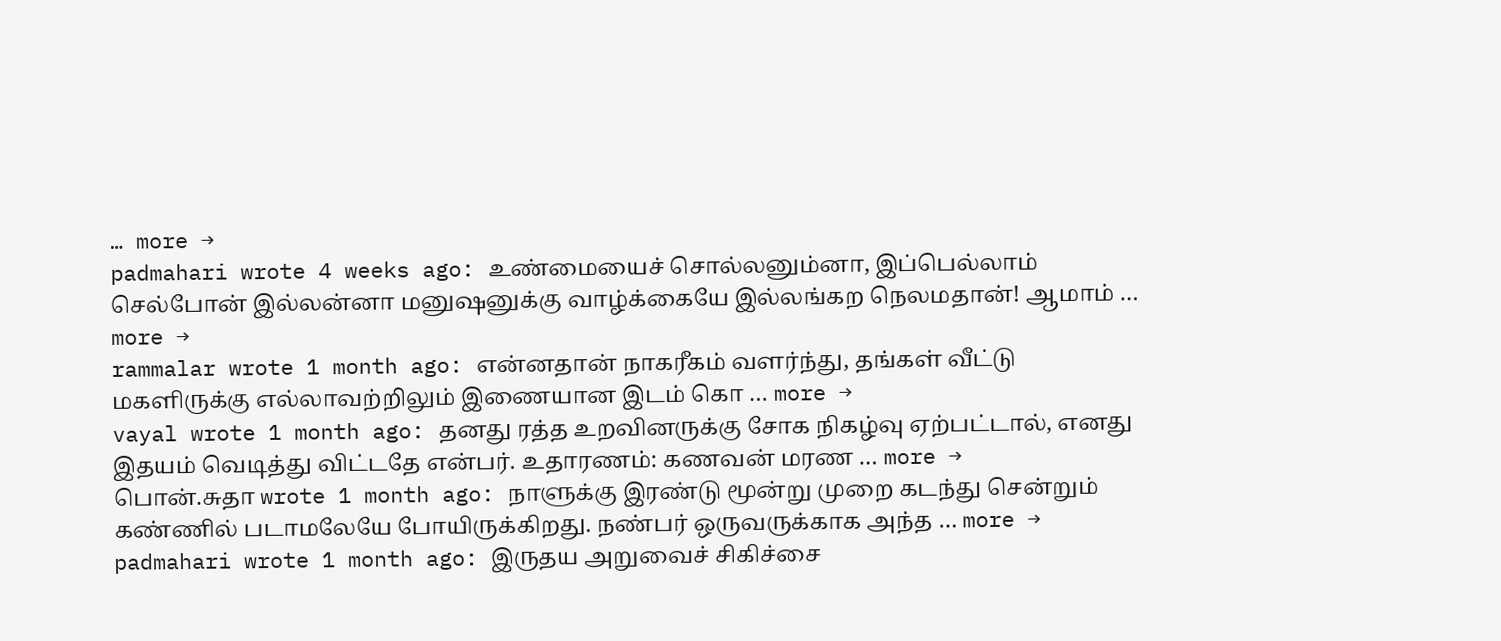… more →
padmahari wrote 4 weeks ago: உண்மையைச் சொல்லனும்னா, இப்பெல்லாம் செல்போன் இல்லன்னா மனுஷனுக்கு வாழ்க்கையே இல்லங்கற நெலமதான்! ஆமாம் … more →
rammalar wrote 1 month ago: என்னதான் நாகரீகம் வளர்ந்து, தங்கள் வீட்டு மகளிருக்கு எல்லாவற்றிலும் இணையான இடம் கொ … more →
vayal wrote 1 month ago: தனது ரத்த உறவினருக்கு சோக நிகழ்வு ஏற்பட்டால், எனது இதயம் வெடித்து விட்டதே என்பர். உதாரணம்: கணவன் மரண … more →
பொன்.சுதா wrote 1 month ago: நாளுக்கு இரண்டு மூன்று முறை கடந்து சென்றும் கண்ணில் படாமலேயே போயிருக்கிறது. நண்பர் ஒருவருக்காக அந்த … more →
padmahari wrote 1 month ago: இருதய அறுவைச் சிகிச்சை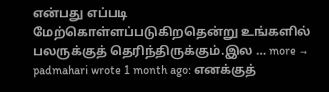என்பது எப்படி மேற்கொள்ளப்படுகிறதென்று உங்களில் பலருக்குத் தெரிந்திருக்கும்.இல … more →
padmahari wrote 1 month ago: எனக்குத்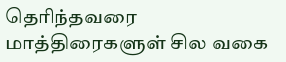தெரிந்தவரை மாத்திரைகளுள் சில வகை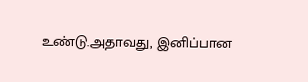உண்டு.அதாவது, இனிப்பான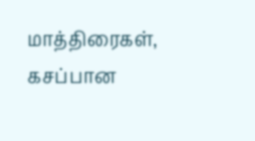மாத்திரைகள், கசப்பான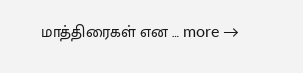மாத்திரைகள் என … more →